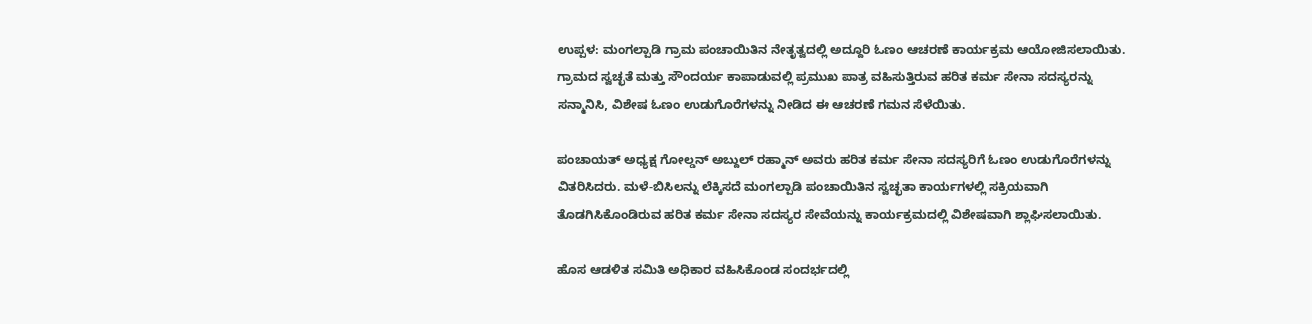ಉಪ್ಪಳ: ಮಂಗಲ್ಪಾಡಿ ಗ್ರಾಮ ಪಂಚಾಯಿತಿನ ನೇತೃತ್ವದಲ್ಲಿ ಅದ್ದೂರಿ ಓಣಂ ಆಚರಣೆ ಕಾರ್ಯಕ್ರಮ ಆಯೋಜಿಸಲಾಯಿತು. ಗ್ರಾಮದ ಸ್ವಚ್ಛತೆ ಮತ್ತು ಸೌಂದರ್ಯ ಕಾಪಾಡುವಲ್ಲಿ ಪ್ರಮುಖ ಪಾತ್ರ ವಹಿಸುತ್ತಿರುವ ಹರಿತ ಕರ್ಮ ಸೇನಾ ಸದಸ್ಯರನ್ನು ಸನ್ಮಾನಿಸಿ, ವಿಶೇಷ ಓಣಂ ಉಡುಗೊರೆಗಳನ್ನು ನೀಡಿದ ಈ ಆಚರಣೆ ಗಮನ ಸೆಳೆಯಿತು.

ಪಂಚಾಯತ್ ಅಧ್ಯಕ್ಷ ಗೋಲ್ಡನ್ ಅಬ್ದುಲ್ ರಹ್ಮಾನ್ ಅವರು ಹರಿತ ಕರ್ಮ ಸೇನಾ ಸದಸ್ಯರಿಗೆ ಓಣಂ ಉಡುಗೊರೆಗಳನ್ನು ವಿತರಿಸಿದರು. ಮಳೆ-ಬಿಸಿಲನ್ನು ಲೆಕ್ಕಿಸದೆ ಮಂಗಲ್ಪಾಡಿ ಪಂಚಾಯಿತಿನ ಸ್ವಚ್ಛತಾ ಕಾರ್ಯಗಳಲ್ಲಿ ಸಕ್ರಿಯವಾಗಿ ತೊಡಗಿಸಿಕೊಂಡಿರುವ ಹರಿತ ಕರ್ಮ ಸೇನಾ ಸದಸ್ಯರ ಸೇವೆಯನ್ನು ಕಾರ್ಯಕ್ರಮದಲ್ಲಿ ವಿಶೇಷವಾಗಿ ಶ್ಲಾಘಿಸಲಾಯಿತು.

ಹೊಸ ಆಡಳಿತ ಸಮಿತಿ ಅಧಿಕಾರ ವಹಿಸಿಕೊಂಡ ಸಂದರ್ಭದಲ್ಲಿ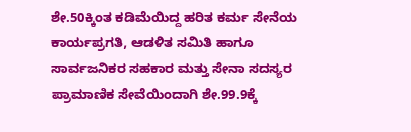ಶೇ.50ಕ್ಕಿಂತ ಕಡಿಮೆಯಿದ್ದ ಹರಿತ ಕರ್ಮ ಸೇನೆಯ ಕಾರ್ಯಪ್ರಗತಿ, ಆಡಳಿತ ಸಮಿತಿ ಹಾಗೂ ಸಾರ್ವಜನಿಕರ ಸಹಕಾರ ಮತ್ತು ಸೇನಾ ಸದಸ್ಯರ ಪ್ರಾಮಾಣಿಕ ಸೇವೆಯಿಂದಾಗಿ ಶೇ.99.9ಕ್ಕೆ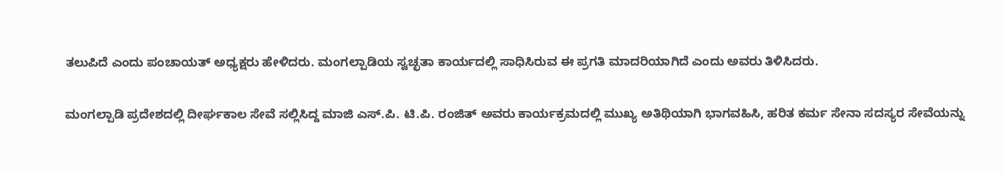ತಲುಪಿದೆ ಎಂದು ಪಂಚಾಯತ್ ಅಧ್ಯಕ್ಷರು ಹೇಳಿದರು. ಮಂಗಲ್ಪಾಡಿಯ ಸ್ವಚ್ಛತಾ ಕಾರ್ಯದಲ್ಲಿ ಸಾಧಿಸಿರುವ ಈ ಪ್ರಗತಿ ಮಾದರಿಯಾಗಿದೆ ಎಂದು ಅವರು ತಿಳಿಸಿದರು.

ಮಂಗಲ್ಪಾಡಿ ಪ್ರದೇಶದಲ್ಲಿ ದೀರ್ಘಕಾಲ ಸೇವೆ ಸಲ್ಲಿಸಿದ್ದ ಮಾಜಿ ಎಸ್.ಪಿ. ಟಿ.ಪಿ. ರಂಜಿತ್ ಅವರು ಕಾರ್ಯಕ್ರಮದಲ್ಲಿ ಮುಖ್ಯ ಅತಿಥಿಯಾಗಿ ಭಾಗವಹಿಸಿ, ಹರಿತ ಕರ್ಮ ಸೇನಾ ಸದಸ್ಯರ ಸೇವೆಯನ್ನು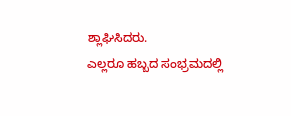ಶ್ಲಾಘಿಸಿದರು.
ಎಲ್ಲರೂ ಹಬ್ಬದ ಸಂಭ್ರಮದಲ್ಲಿ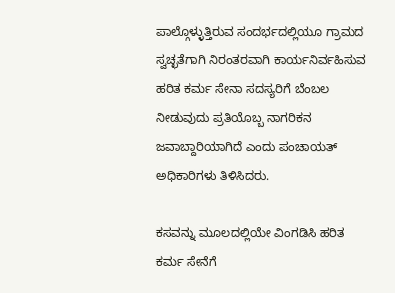ಪಾಲ್ಗೊಳ್ಳುತ್ತಿರುವ ಸಂದರ್ಭದಲ್ಲಿಯೂ ಗ್ರಾಮದ ಸ್ವಚ್ಛತೆಗಾಗಿ ನಿರಂತರವಾಗಿ ಕಾರ್ಯನಿರ್ವಹಿಸುವ ಹರಿತ ಕರ್ಮ ಸೇನಾ ಸದಸ್ಯರಿಗೆ ಬೆಂಬಲ ನೀಡುವುದು ಪ್ರತಿಯೊಬ್ಬ ನಾಗರಿಕನ ಜವಾಬ್ದಾರಿಯಾಗಿದೆ ಎಂದು ಪಂಚಾಯತ್ ಅಧಿಕಾರಿಗಳು ತಿಳಿಸಿದರು.

ಕಸವನ್ನು ಮೂಲದಲ್ಲಿಯೇ ವಿಂಗಡಿಸಿ ಹರಿತ ಕರ್ಮ ಸೇನೆಗೆ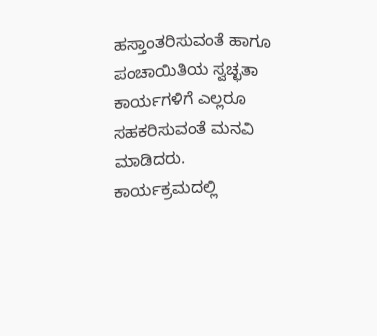ಹಸ್ತಾಂತರಿಸುವಂತೆ ಹಾಗೂ ಪಂಚಾಯಿತಿಯ ಸ್ವಚ್ಛತಾ ಕಾರ್ಯಗಳಿಗೆ ಎಲ್ಲರೂ ಸಹಕರಿಸುವಂತೆ ಮನವಿ ಮಾಡಿದರು.
ಕಾರ್ಯಕ್ರಮದಲ್ಲಿ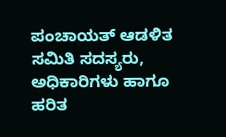ಪಂಚಾಯತ್ ಆಡಳಿತ ಸಮಿತಿ ಸದಸ್ಯರು, ಅಧಿಕಾರಿಗಳು ಹಾಗೂ ಹರಿತ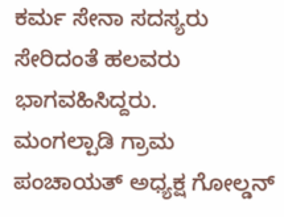ಕರ್ಮ ಸೇನಾ ಸದಸ್ಯರು ಸೇರಿದಂತೆ ಹಲವರು ಭಾಗವಹಿಸಿದ್ದರು.
ಮಂಗಲ್ಪಾಡಿ ಗ್ರಾಮ ಪಂಚಾಯತ್ ಅಧ್ಯಕ್ಷ ಗೋಲ್ಡನ್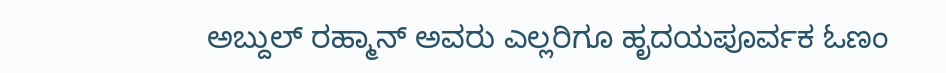ಅಬ್ದುಲ್ ರಹ್ಮಾನ್ ಅವರು ಎಲ್ಲರಿಗೂ ಹೃದಯಪೂರ್ವಕ ಓಣಂ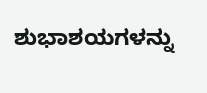ಶುಭಾಶಯಗಳನ್ನು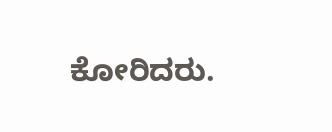ಕೋರಿದರು.